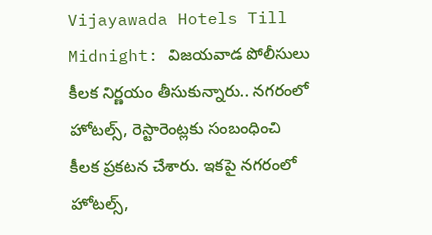Vijayawada Hotels Till Midnight: విజయవాడ పోలీసులు కీలక నిర్ణయం తీసుకున్నారు.. నగరంలో హోటల్స్, రెస్టారెంట్లకు సంబంధించి కీలక ప్రకటన చేశారు. ఇకపై నగరంలో హోటల్స్,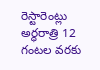రెస్టారెంట్లు అర్ధరాత్రి 12 గంటల వరకు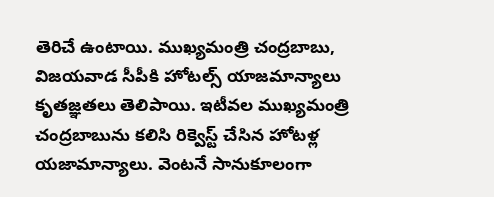తెరిచే ఉంటాయి. ముఖ్యమంత్రి చంద్రబాబు, విజయవాడ సీపీకి హోటల్స్ యాజమాన్యాలు కృతజ్ఞతలు తెలిపాయి. ఇటీవల ముఖ్యమంత్రి చంద్రబాబును కలిసి రిక్వెస్ట్ చేసిన హోటళ్ల యజామాన్యాలు. వెంటనే సానుకూలంగా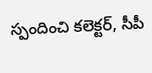స్పందించి కలెక్టర్, సీపీ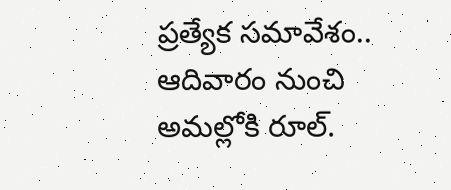ప్రత్యేక సమావేశం.. ఆదివారం నుంచి అమల్లోకి రూల్.